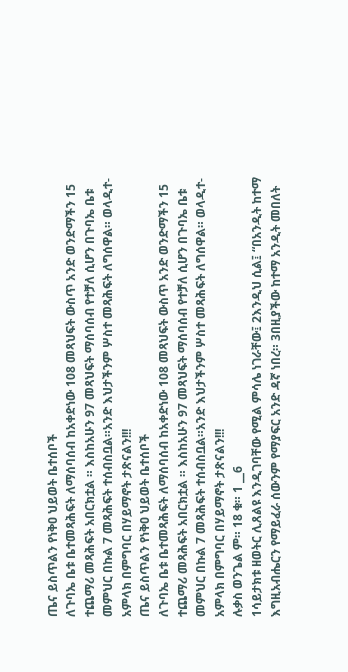ጤና ይስጥልን የነቅዐ ህይወት ቤተሰቦች
ለጉባኤ ቤቱ ቤተመጻሕፍት ለማሰባሰብ ከአቀድነው 108 መጻህፍት ውስጥ አንድ ወንድማችን 15 ተጨማሪ መጻሕፍት አበርክቷል ። እስከአሁን 97 መጻህፍት ማሰባሰብ የተቻለ ሲሆን በጉባኤ ቤቱ መምህር በኩል 7 መጻሕፍት ተሰብስቧል።አንድ እህታችንም ሦስተ መጻሕፍት ለግሰዋል። ወላዲተ-አምላክ በምግባር በሃይማኖት ታጽናልን!!!
ጤና ይስጥልን የነቅዐ ህይወት ቤተሰቦች
ለጉባኤ ቤቱ ቤተመጻሕፍት ለማሰባሰብ ከአቀድነው 108 መጻህፍት ውስጥ አንድ ወንድማችን 15 ተጨማሪ መጻሕፍት አበርክቷል ። እስከአሁን 97 መጻህፍት ማሰባሰብ የተቻለ ሲሆን በጉባኤ ቤቱ መምህር በኩል 7 መጻሕፍት ተሰብስቧል።አንድ እህታችንም ሦስተ መጻሕፍት ለግሰዋል። ወላዲተ-አምላክ በምግባር በሃይማኖት ታጽናልን!!!
ሉቃስ ወንጌል ም። 18 ቁ። 1 __6
1ሳይታክቱ ዘወትር ሊጸልዩ እንዲገባቸው የሚል ምሳሌ ነገራቸው፤ 2እንዲህ ሲል፤ “በአንዲት ከተማ እግዚአብሔርን የማይፈራ ሰውንም የማያፍር አንድ ዳኛ ነበረ። 3በዚያችው ከተማ አንዲት መበለት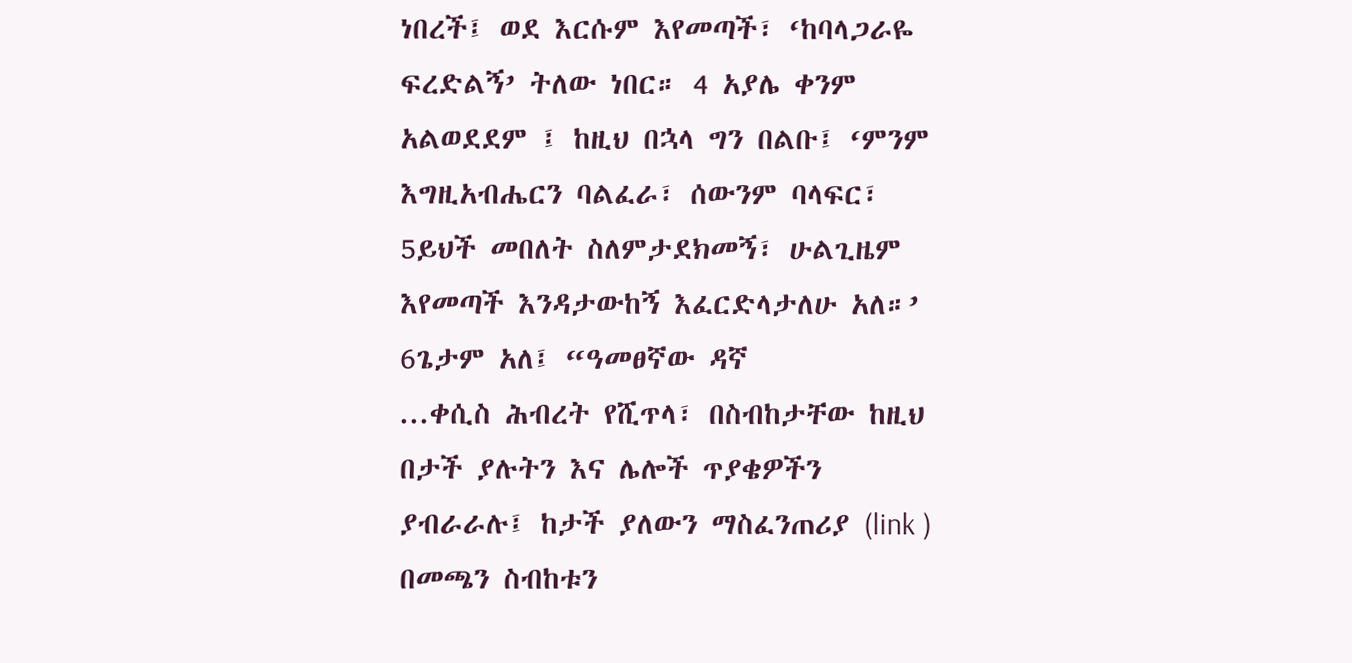ነበረች፤ ወደ እርሱም እየመጣች፣ ‘ከባላጋራዬ ፍረድልኝ’ ትለው ነበር። 4 አያሌ ቀንም አልወደደም ፤ ከዚህ በኋላ ግን በልቡ፤ ‘ምንም እግዚአብሔርን ባልፈራ፣ ሰውንም ባላፍር፣ 5ይህች መበለት ስለምታደክመኝ፣ ሁልጊዜም እየመጣች እንዳታውከኝ እፈርድላታለሁ አለ።’ 6ጌታም አለ፤ “ዓመፀኛው ዳኛ
...ቀሲስ ሕብረት የሺጥላ፣ በስብከታቸው ከዚህ በታች ያሉትን እና ሌሎች ጥያቄዎችን ያብራራሉ፤ ከታች ያለውን ማስፈንጠሪያ (link ) በመጫን ስብከቱን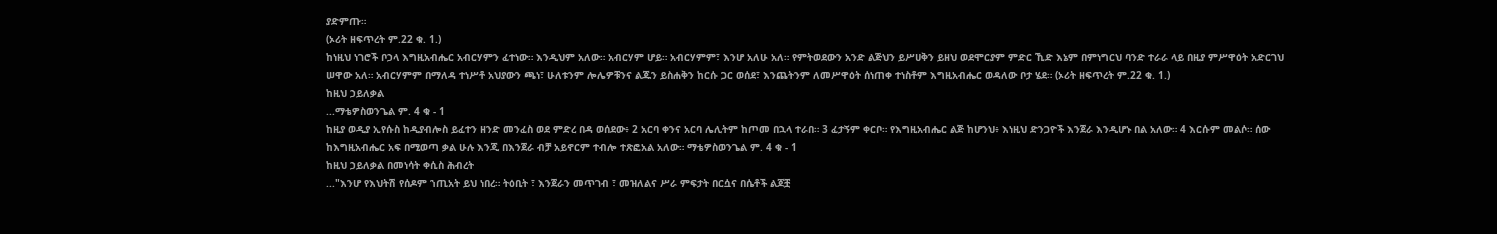ያድምጡ።
(ኦሪት ዘፍጥረት ም.22 ቁ. 1.)
ከነዚህ ነገሮች ቦኃላ እግዚአብሔር አብርሃምን ፈተነው። እንዲህም አለው። አብርሃም ሆይ። አብርሃምም፣ እንሆ አለሁ አለ። የምትወደውን አንድ ልጅህን ይሥሀቅን ይዘህ ወደሞርያም ምድር ኺድ እኔም በምነግርህ ባንድ ተራራ ላይ በዚያ ምሥዋዕት አድርገህ ሠዋው አለ። አብርሃምም በማለዳ ተነሥቶ አህያውን ጫነ፣ ሁለቱንም ሎሌዎቹንና ልጁን ይስሐቅን ከርሱ ጋር ወሰደ፣ እንጨትንም ለመሥዋዕት ሰነጠቀ ተነስቶም እግዚአብሔር ወዳለው ቦታ ሄደ። (ኦሪት ዘፍጥረት ም.22 ቁ. 1.)
ከዚህ ኃይለቃል
...ማቴዎስወንጌል ም. 4 ቁ - 1
ከዚያ ወዲያ ኢየሱስ ከዲያብሎስ ይፈተን ዘንድ መንፈስ ወደ ምድረ በዳ ወሰደው፥ 2 አርባ ቀንና አርባ ሌሊትም ከጦመ በኋላ ተራበ። 3 ፈታኝም ቀርቦ። የእግዚአብሔር ልጅ ከሆንህ፥ እነዚህ ድንጋዮች እንጀራ እንዲሆኑ በል አለው። 4 እርሱም መልሶ። ሰው ከእግዚአብሔር አፍ በሚወጣ ቃል ሁሉ እንጂ በእንጀራ ብቻ አይኖርም ተብሎ ተጽፎአል አለው። ማቴዎስወንጌል ም. 4 ቁ - 1
ከዚህ ኃይለቃል በመነሳት ቀሲስ ሕብረት
..."እንሆ የእህትሽ የሰዶም ኀጢአት ይህ ነበረ። ትዕቢት ፣ እንጀራን መጥገብ ፣ መዝለልና ሥራ ምፍታት በርሷና በሴቶች ልጆቿ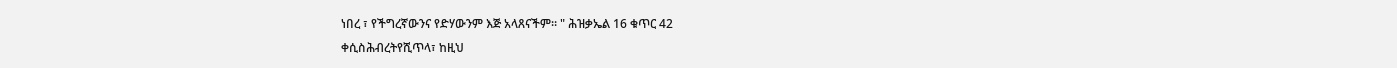ነበረ ፣ የችግረኛውንና የድሃውንም እጅ አላጸናችም። " ሕዝቃኤል 16 ቁጥር 42
ቀሲስሕብረትየሺጥላ፣ ከዚህ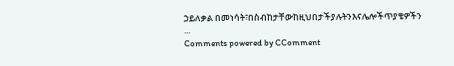ኃይለቃል በመነሳት፣በስብከታቸውከዚህበታችያሉትንእናሌሎችጥያቄዎችን
...
Comments powered by CComment